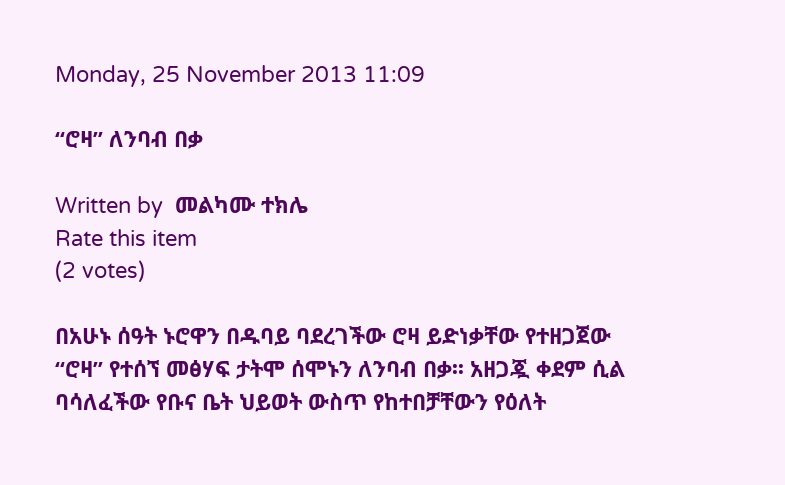Monday, 25 November 2013 11:09

“ሮዛ” ለንባብ በቃ

Written by  መልካሙ ተክሌ
Rate this item
(2 votes)

በአሁኑ ሰዓት ኑሮዋን በዱባይ ባደረገችው ሮዛ ይድነቃቸው የተዘጋጀው “ሮዛ” የተሰኘ መፅሃፍ ታትሞ ሰሞኑን ለንባብ በቃ፡፡ አዘጋጇ ቀደም ሲል ባሳለፈችው የቡና ቤት ህይወት ውስጥ የከተበቻቸውን የዕለት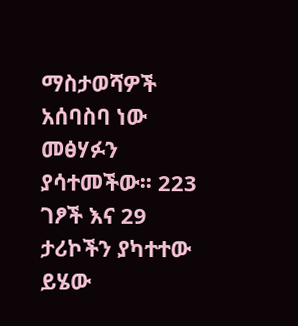ማስታወሻዎች አሰባስባ ነው መፅሃፉን ያሳተመችው፡፡ 223 ገፆች እና 29 ታሪኮችን ያካተተው ይሄው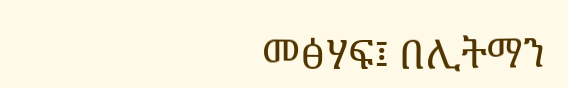መፅሃፍ፤ በሊትማን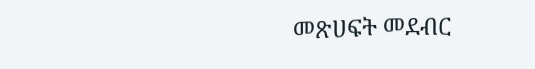መጽሀፍት መደብር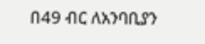በ49 ብር ለአንባቢያን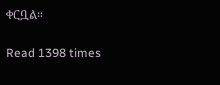ቀርቧል።

Read 1398 times